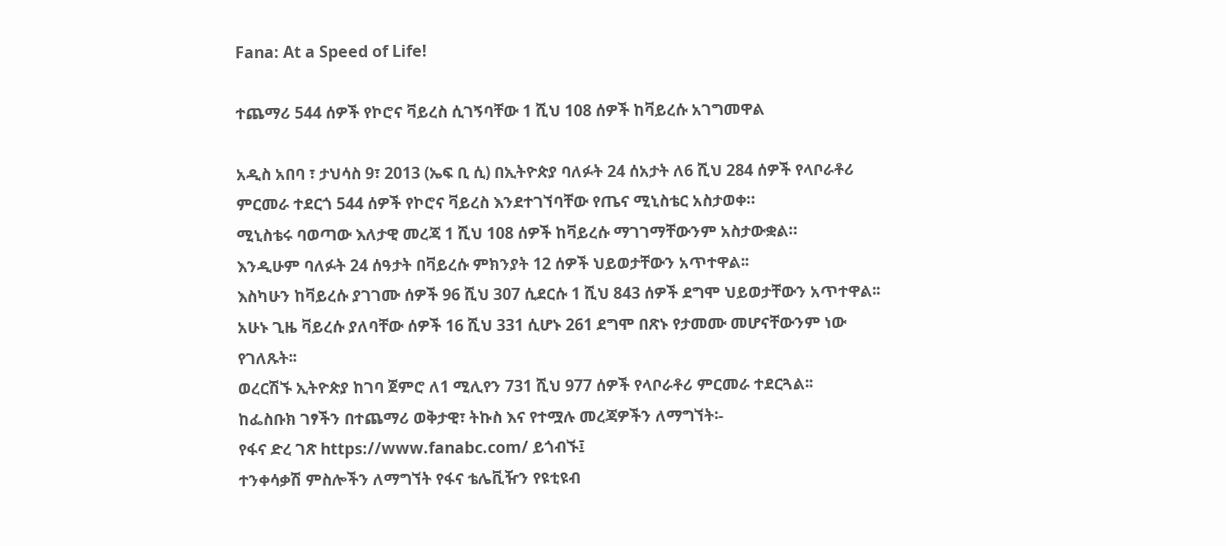Fana: At a Speed of Life!

ተጨማሪ 544 ሰዎች የኮሮና ቫይረስ ሲገኝባቸው 1 ሺህ 108 ሰዎች ከቫይረሱ አገግመዋል

አዲስ አበባ ፣ ታህሳስ 9፣ 2013 (ኤፍ ቢ ሲ) በኢትዮጵያ ባለፉት 24 ሰአታት ለ6 ሺህ 284 ሰዎች የላቦራቶሪ ምርመራ ተደርጎ 544 ሰዎች የኮሮና ቫይረስ እንደተገኘባቸው የጤና ሚኒስቴር አስታወቀ።
ሚኒስቴሩ ባወጣው እለታዊ መረጃ 1 ሺህ 108 ሰዎች ከቫይረሱ ማገገማቸውንም አስታውቋል።
እንዲሁም ባለፉት 24 ሰዓታት በቫይረሱ ምክንያት 12 ሰዎች ህይወታቸውን አጥተዋል፡፡
እስካሁን ከቫይረሱ ያገገሙ ሰዎች 96 ሺህ 307 ሲደርሱ 1 ሺህ 843 ሰዎች ደግሞ ህይወታቸውን አጥተዋል፡፡
አሁኑ ጊዜ ቫይረሱ ያለባቸው ሰዎች 16 ሺህ 331 ሲሆኑ 261 ደግሞ በጽኑ የታመሙ መሆናቸውንም ነው የገለጹት፡፡
ወረርሽኙ ኢትዮጵያ ከገባ ጀምሮ ለ1 ሚሊየን 731 ሺህ 977 ሰዎች የላቦራቶሪ ምርመራ ተደርጓል፡፡
ከፌስቡክ ገፃችን በተጨማሪ ወቅታዊ፣ ትኩስ እና የተሟሉ መረጃዎችን ለማግኘት፡-
የፋና ድረ ገጽ https://www.fanabc.com/ ይጎብኙ፤
ተንቀሳቃሽ ምስሎችን ለማግኘት የፋና ቴሌቪዥን የዩቲዩብ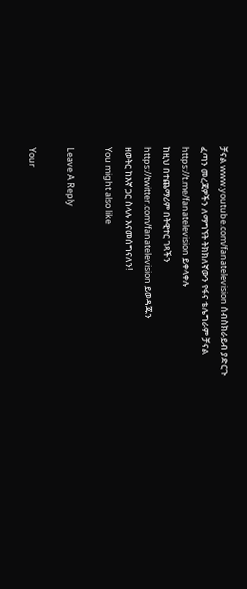ቻናል www.youtube.com/fanatelevision ሰብስክራይብ ያድርጉ
ፈጣን መረጃዎችን ለማግኘት ትክክለኛውን የፋና ቴሌግራም ቻናል https://t.me/fanatelevision ይቀላቀሉ
ከዚህ በተጨማሪም በትዊተር ገጻችን https://twitter.com/fanatelevision ይወዳጁን
ዘወትር ከእኛ ጋር ስላሉ እናመሰግናለን!
You might also like

Leave A Reply

Your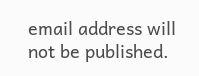email address will not be published.